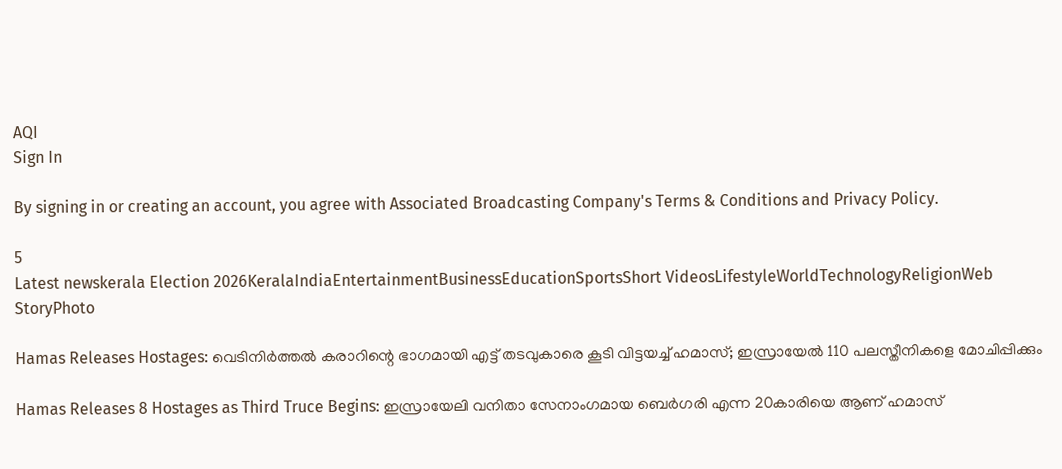AQI
Sign In

By signing in or creating an account, you agree with Associated Broadcasting Company's Terms & Conditions and Privacy Policy.

5
Latest newskerala Election 2026KeralaIndiaEntertainmentBusinessEducationSportsShort VideosLifestyleWorldTechnologyReligionWeb StoryPhoto

Hamas Releases Hostages: വെടിനിർത്തൽ കരാറിന്റെ ഭാഗമായി എട്ട് തടവുകാരെ കൂടി വിട്ടയച്ച് ഹമാസ്; ഇസ്രായേൽ 110 പലസ്തീനികളെ മോചിപ്പിക്കും

Hamas Releases 8 Hostages as Third Truce Begins: ഇസ്രായേലി വനിതാ സേനാംഗമായ ബെർഗരി എന്ന 20കാരിയെ ആണ് ഹമാസ്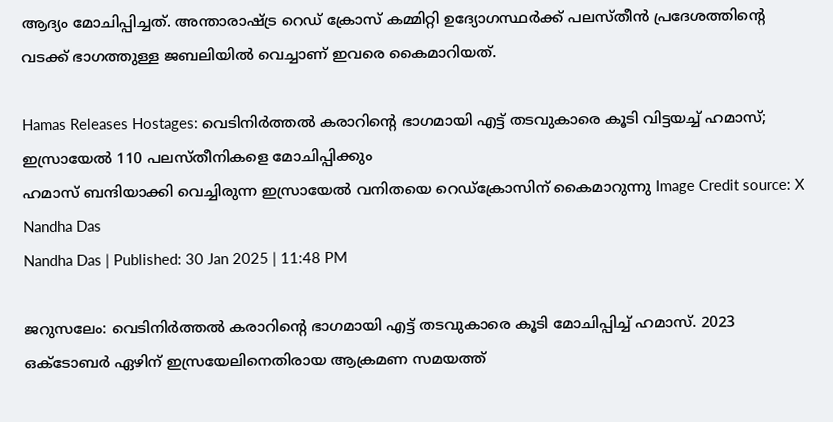ആദ്യം മോചിപ്പിച്ചത്. അന്താരാഷ്ട്ര റെഡ് ക്രോസ് കമ്മിറ്റി ഉദ്യോഗസ്ഥർക്ക് പലസ്തീൻ പ്രദേശത്തിന്റെ വടക്ക് ഭാഗത്തുള്ള ജബലിയിൽ വെച്ചാണ് ഇവരെ കൈമാറിയത്.

Hamas Releases Hostages: വെടിനിർത്തൽ കരാറിന്റെ ഭാഗമായി എട്ട് തടവുകാരെ കൂടി വിട്ടയച്ച് ഹമാസ്; ഇസ്രായേൽ 110 പലസ്തീനികളെ മോചിപ്പിക്കും
ഹമാസ് ബന്ദിയാക്കി വെച്ചിരുന്ന ഇസ്രായേൽ വനിതയെ റെഡ്‌ക്രോസിന് കൈമാറുന്നു Image Credit source: X
Nandha Das
Nandha Das | Published: 30 Jan 2025 | 11:48 PM

ജറുസലേം: വെടിനിർത്തൽ കരാറിന്റെ ഭാഗമായി എട്ട് തടവുകാരെ കൂടി മോചിപ്പിച്ച് ഹമാസ്. 2023 ഒക്ടോബർ ഏഴിന് ഇസ്രയേലിനെതിരായ ആക്രമണ സമയത്ത്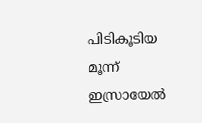പിടികൂടിയ മൂന്ന് ഇസ്രായേൽ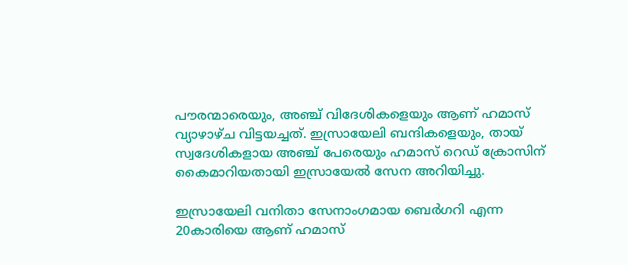പൗരന്മാരെയും, അഞ്ച് വിദേശികളെയും ആണ് ഹമാസ് വ്യാഴാഴ്ച വിട്ടയച്ചത്. ഇസ്രായേലി ബന്ദികളെയും, തായ് സ്വദേശികളായ അഞ്ച് പേരെയും ഹമാസ് റെഡ് ക്രോസിന് കൈമാറിയതായി ഇസ്രായേൽ സേന അറിയിച്ചു.

ഇസ്രായേലി വനിതാ സേനാംഗമായ ബെർഗറി എന്ന 20കാരിയെ ആണ് ഹമാസ്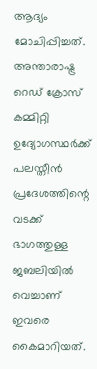ആദ്യം മോചിപ്പിച്ചത്. അന്താരാഷ്ട്ര റെഡ് ക്രോസ് കമ്മിറ്റി ഉദ്യോഗസ്ഥർക്ക് പലസ്തീൻ പ്രദേശത്തിന്റെ വടക്ക് ഭാഗത്തുള്ള ജബലിയിൽ വെച്ചാണ് ഇവരെ കൈമാറിയത്.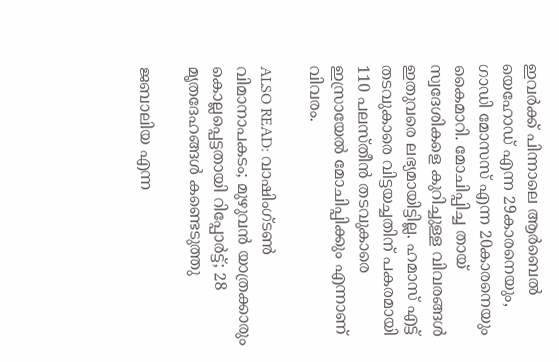ഇവർക്ക് പിന്നാലെ ആർബെൽ യെഹോഡ് എന്ന 29കാരനെയും, ഗാഡി മോസസ് എന്ന 20കാരനെയും കൈമാറി. മോചിപ്പിച്ച തായ് സ്വദേശികളെ കുറിച്ചുള്ള വിവരങ്ങൾ ഇതുവരെ ലഭ്യമായിട്ടില്ല. ഹമാസ് എട്ട് തടവുകാരെ വിട്ടയച്ചതിന് പകരമായി 110 പലസ്തീൻ തടവുകാരെ ഇസ്രായേൽ മോചിപ്പിക്കും എന്നാണ് വിവരം.

ALSO READ: വാഷിംഗ്ടൺ വിമാനാപകടം; മുഴുവൻ യാത്രക്കാരും കൊല്ലപ്പെട്ടതായി റിപ്പോർട്ട്; 28 മൃതദേഹങ്ങൾ കണ്ടെടുത്തു

ജബാലിയ എന്ന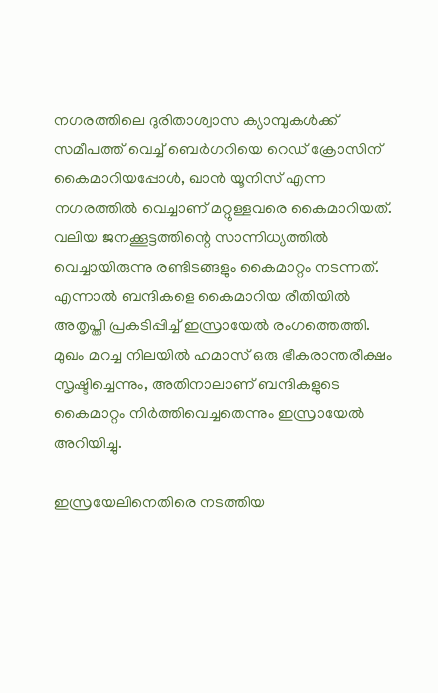നഗരത്തിലെ ദുരിതാശ്വാസ ക്യാമ്പുകൾക്ക് സമീപത്ത് വെച്ച് ബെർഗറിയെ റെഡ് ക്രോസിന് കൈമാറിയപ്പോൾ, ഖാൻ യൂനിസ് എന്ന നഗരത്തിൽ വെച്ചാണ് മറ്റുള്ളവരെ കൈമാറിയത്. വലിയ ജനക്കൂട്ടത്തിന്റെ സാന്നിധ്യത്തിൽ വെച്ചായിരുന്നു രണ്ടിടങ്ങളും കൈമാറ്റം നടന്നത്. എന്നാൽ ബന്ദികളെ കൈമാറിയ രീതിയിൽ അതൃപ്തി പ്രകടിപ്പിച്ച് ഇസ്രായേൽ രംഗത്തെത്തി. മുഖം മറച്ച നിലയിൽ ഹമാസ് ഒരു ഭീകരാന്തരീക്ഷം സൃഷ്ടിച്ചെന്നും, അതിനാലാണ് ബന്ദികളുടെ കൈമാറ്റം നിർത്തിവെച്ചതെന്നും ഇസ്രായേൽ അറിയിച്ചു.

ഇസ്രയേലിനെതിരെ നടത്തിയ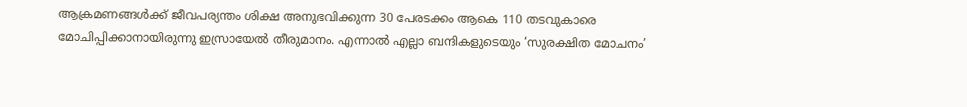ആക്രമണങ്ങൾക്ക് ജീവപര്യന്തം ശിക്ഷ അനുഭവിക്കുന്ന 30 പേരടക്കം ആകെ 110 തടവുകാരെ മോചിപ്പിക്കാനായിരുന്നു ഇസ്രായേൽ തീരുമാനം. എന്നാൽ എല്ലാ ബന്ദികളുടെയും ‘സുരക്ഷിത മോചനം’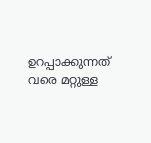ഉറപ്പാക്കുന്നത് വരെ മറ്റുള്ള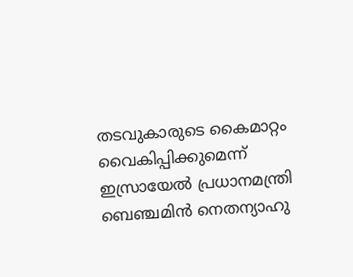തടവുകാരുടെ കൈമാറ്റം വൈകിപ്പിക്കുമെന്ന് ഇസ്രായേൽ പ്രധാനമന്ത്രി ബെഞ്ചമിൻ നെതന്യാഹു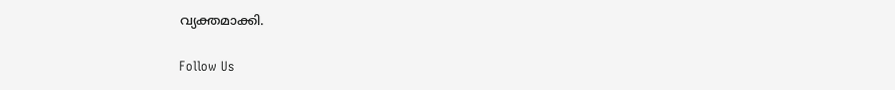വ്യക്തമാക്കി.

Follow Us